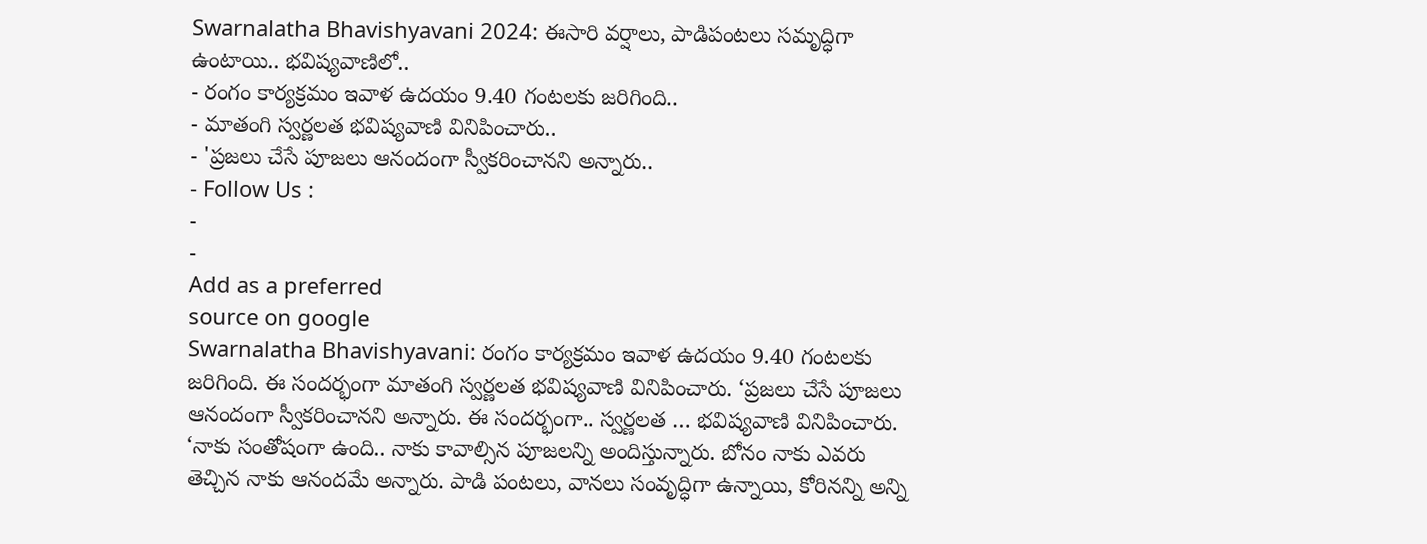Swarnalatha Bhavishyavani 2024: ఈసారి వర్షాలు, పాడిపంటలు సమృద్ధిగా ఉంటాయి.. భవిష్యవాణిలో..
- రంగం కార్యక్రమం ఇవాళ ఉదయం 9.40 గంటలకు జరిగింది..
- మాతంగి స్వర్ణలత భవిష్యవాణి వినిపించారు..
- 'ప్రజలు చేసే పూజలు ఆనందంగా స్వీకరించానని అన్నారు..
- Follow Us :
-
-
Add as a preferred
source on google
Swarnalatha Bhavishyavani: రంగం కార్యక్రమం ఇవాళ ఉదయం 9.40 గంటలకు జరిగింది. ఈ సందర్భంగా మాతంగి స్వర్ణలత భవిష్యవాణి వినిపించారు. ‘ప్రజలు చేసే పూజలు ఆనందంగా స్వీకరించానని అన్నారు. ఈ సందర్భంగా.. స్వర్ణలత … భవిష్యవాణి వినిపించారు. ‘నాకు సంతోషంగా ఉంది.. నాకు కావాల్సిన పూజలన్ని అందిస్తున్నారు. బోనం నాకు ఎవరు తెచ్చిన నాకు ఆనందమే అన్నారు. పాడి పంటలు, వానలు సంవృద్ధిగా ఉన్నాయి, కోరినన్ని అన్ని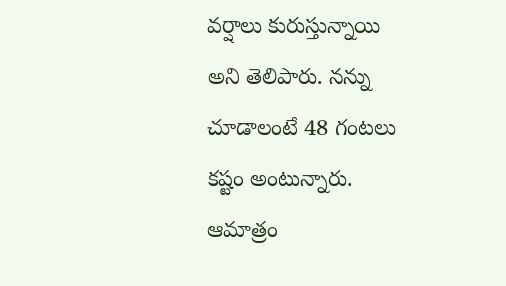వర్షాలు కురుస్తున్నాయి అని తెలిపారు. నన్ను చూడాలంటే 48 గంటలు కష్టం అంటున్నారు. ఆమాత్రం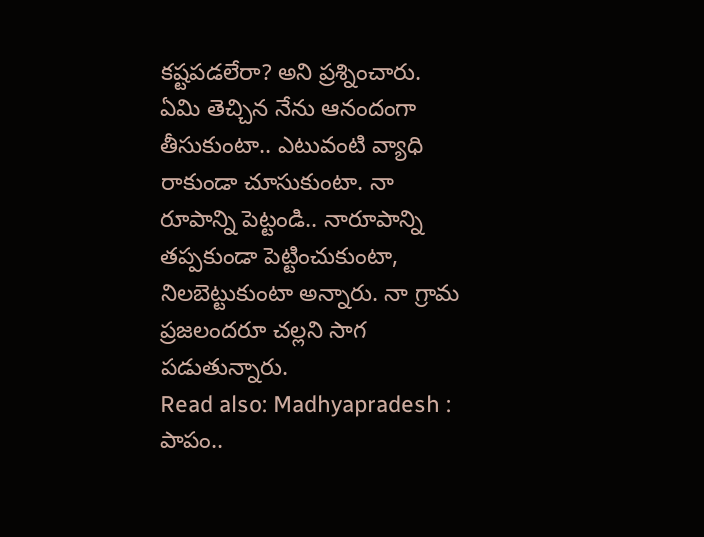కష్టపడలేరా? అని ప్రశ్నించారు. ఏమి తెచ్చిన నేను ఆనందంగా తీసుకుంటా.. ఎటువంటి వ్యాధి రాకుండా చూసుకుంటా. నా రూపాన్ని పెట్టండి.. నారూపాన్ని తప్పకుండా పెట్టించుకుంటా, నిలబెట్టుకుంటా అన్నారు. నా గ్రామ ప్రజలందరూ చల్లని సాగ పడుతున్నారు.
Read also: Madhyapradesh : పాపం..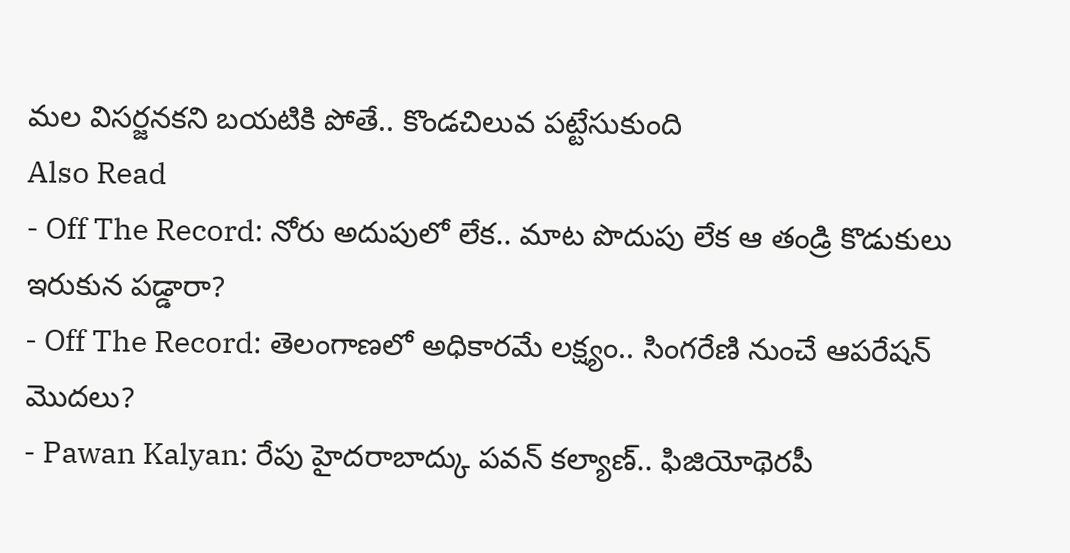మల విసర్జనకని బయటికి పోతే.. కొండచిలువ పట్టేసుకుంది
Also Read
- Off The Record: నోరు అదుపులో లేక.. మాట పొదుపు లేక ఆ తండ్రి కొడుకులు ఇరుకున పడ్డారా?
- Off The Record: తెలంగాణలో అధికారమే లక్ష్యం.. సింగరేణి నుంచే ఆపరేషన్ మొదలు?
- Pawan Kalyan: రేపు హైదరాబాద్కు పవన్ కల్యాణ్.. ఫిజియోథెరపీ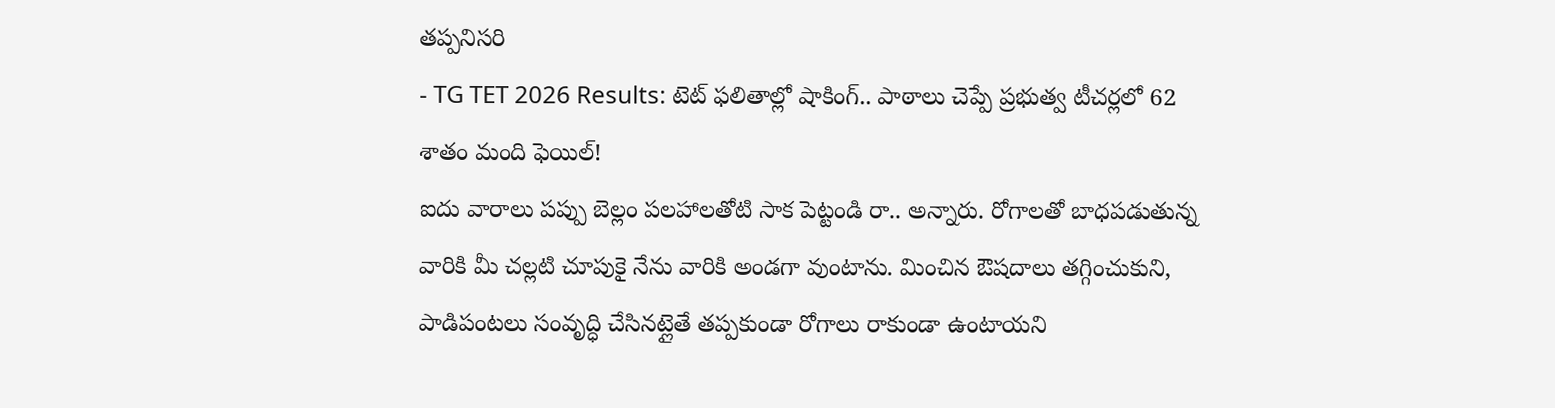తప్పనిసరి
- TG TET 2026 Results: టెట్ ఫలితాల్లో షాకింగ్.. పాఠాలు చెప్పే ప్రభుత్వ టీచర్లలో 62 శాతం మంది ఫెయిల్!
ఐదు వారాలు పప్పు బెల్లం పలహాలతోటి సాక పెట్టండి రా.. అన్నారు. రోగాలతో బాధపడుతున్న వారికి మీ చల్లటి చూపుకై నేను వారికి అండగా వుంటాను. మించిన ఔషదాలు తగ్గించుకుని, పాడిపంటలు సంవృద్ధి చేసినట్లైతే తప్పకుండా రోగాలు రాకుండా ఉంటాయని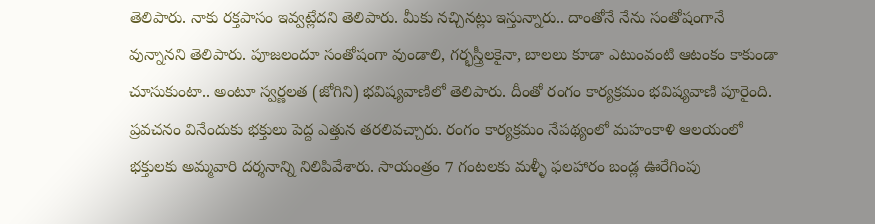తెలిపారు. నాకు రక్తపాసం ఇవ్వట్లేదని తెలిపారు. మీకు నచ్చినట్లు ఇస్తున్నారు.. దాంతోనే నేను సంతోషంగానే వున్నానని తెలిపారు. పూజలందూ సంతోషంగా వుండాలి, గర్భస్త్రీలకైనా, బాలలు కూడా ఎటుంవంటి ఆటంకం కాకుండా చూసుకుంటా.. అంటూ స్వర్ణలత (జోగిని) భవిష్యవాణిలో తెలిపారు. దీంతో రంగం కార్యక్రమం భవిష్యవాణి పూరైంది. ప్రవచనం వినేందుకు భక్తులు పెద్ద ఎత్తున తరలివచ్చారు. రంగం కార్యక్రమం నేపథ్యంలో మహంకాళి ఆలయంలో భక్తులకు అమ్మవారి దర్శనాన్ని నిలిపివేశారు. సాయంత్రం 7 గంటలకు మళ్ళీ ఫలహారం బండ్ల ఊరేగింపు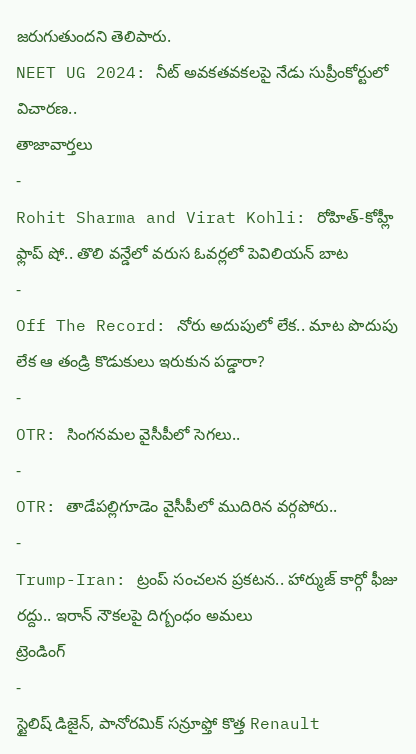జరుగుతుందని తెలిపారు.
NEET UG 2024: నీట్ అవకతవకలపై నేడు సుప్రీంకోర్టులో విచారణ..
తాజావార్తలు
-
Rohit Sharma and Virat Kohli: రోహిత్-కోహ్లీ ఫ్లాప్ షో.. తొలి వన్డేలో వరుస ఓవర్లలో పెవిలియన్ బాట
-
Off The Record: నోరు అదుపులో లేక.. మాట పొదుపు లేక ఆ తండ్రి కొడుకులు ఇరుకున పడ్డారా?
-
OTR: సింగనమల వైసీపీలో సెగలు..
-
OTR: తాడేపల్లిగూడెం వైసీపీలో ముదిరిన వర్గపోరు..
-
Trump-Iran: ట్రంప్ సంచలన ప్రకటన.. హార్ముజ్ కార్గో ఫీజు రద్దు.. ఇరాన్ నౌకలపై దిగ్బంధం అమలు
ట్రెండింగ్
-
స్టైలిష్ డిజైన్, పానోరమిక్ సన్రూఫ్తో కొత్త Renault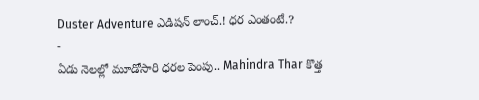Duster Adventure ఎడిషన్ లాంచ్.! ధర ఎంతంటే.?
-
ఏడు నెలల్లో మూడోసారి ధరల పెంపు.. Mahindra Thar కొత్త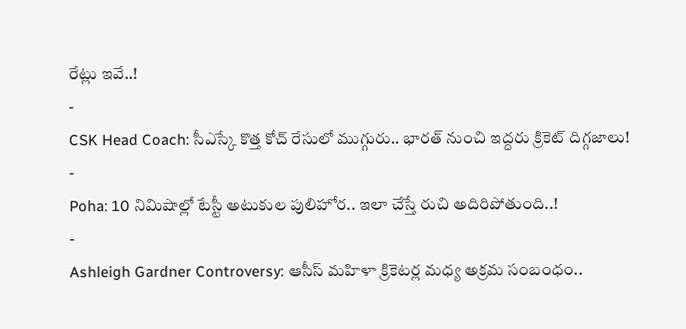రేట్లు ఇవే..!
-
CSK Head Coach: సీఎస్కే కొత్త కోచ్ రేసులో ముగ్గురు.. భారత్ నుంచి ఇద్దరు క్రికెట్ దిగ్గజాలు!
-
Poha: 10 నిమిషాల్లో టేస్టీ అటుకుల పులిహోర.. ఇలా చేస్తే రుచి అదిరిపోతుంది..!
-
Ashleigh Gardner Controversy: ఆసీస్ మహిళా క్రికెటర్ల మధ్య అక్రమ సంబంధం..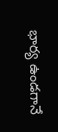భార్య ఉండగానే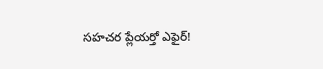సహచర ప్లేయర్తో ఎఫైర్!